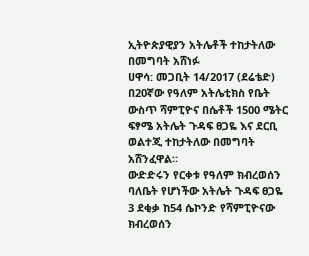ኢትዮጵያዊያን አትሌቶች ተከታትለው በመግባት አሸነፉ
ሀዋሳ: መጋቢት 14/2017 (ደሬቴድ) በ20ኛው የዓለም አትሌቲክስ የቤት ውስጥ ሻምፒዮና በሴቶች 1500 ሜትር ፍፃሜ አትሌት ጉዳፍ ፀጋዬ እና ደርቢ ወልተጂ ተከታትለው በመግባት አሸንፈዋል።
ውድድሩን የርቀቱ የዓለም ክብረወሰን ባለቤት የሆነችው አትሌት ጉዳፍ ፀጋዬ 3 ደቂቃ ከ54 ሴኮንድ የሻምፒዮናው ክብረወሰን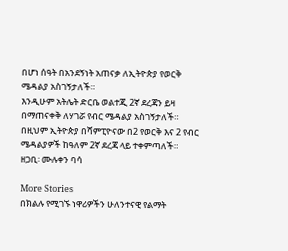በሆነ ሰዓት በአንደኝነት አጠናቃ ለኢትዮጵያ የወርቅ ሜዳልያ አስገኝታለች።
እንዲሁም አትሌት ድርቤ ወልተጂ 2ኛ ደረጃን ይዛ በማጠናቀቅ ለሃገሯ የብር ሜዳልያ አስገኝታለች።
በዚህም ኢትዮጵያ በሻምፒዮናው በ2 የወርቅ እና 2 የብር ሜዳልያዎች ከዓለም 2ኛ ደረጃ ላይ ተቀምጣለች።
ዘጋቢ፡ ሙሉቀን ባሳ

More Stories
በክልሉ የሚገኙ ነዋሪዎችን ሁለንተናዊ የልማት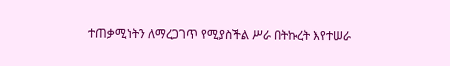ተጠቃሚነትን ለማረጋገጥ የሚያስችል ሥራ በትኩረት እየተሠራ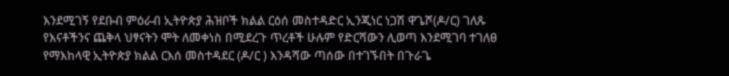እንደሚገኝ የደቡብ ምዕራብ ኢትዮጵያ ሕዝቦች ክልል ርዕሰ መስተዳድር ኢንጂነር ነጋሽ ዋጌሾ(ዶ/ር) ገለጹ
የእናቶችንና ጨቅላ ህፃናትን ሞት ለመቀነስ በሚደረጉ ጥረቶች ሁሉም የድርሻውን ሊወጣ እንደሚገባ ተገለፀ
የማእከላዊ ኢትዮጵያ ክልል ርእሰ መስተዳደር (ዶ/ር ) እንዳሻው ጣሰው በተገኙበት በጉራጌ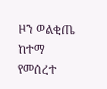ዞን ወልቂጤ ከተማ የመሰረተ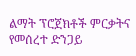ልማት ፕሮጀክቶች ምርቃትና የመሰረተ ድንጋይ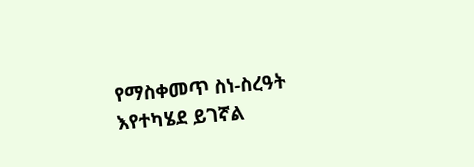የማስቀመጥ ስነ-ስረዓት እየተካሄደ ይገኛል